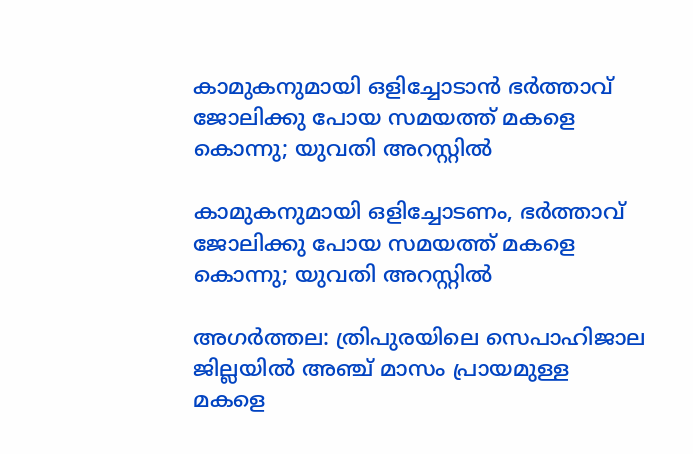കാമുകനുമായി ഒളിച്ചോടാന്‍ ഭർത്താവ് ജോലിക്കു പോയ സമയത്ത് മകളെ കൊന്നു; യുവതി അറസ്റ്റിൽ

കാമുകനുമായി ഒളിച്ചോടണം, ഭർത്താവ് ജോലിക്കു പോയ സമയത്ത് മകളെ കൊന്നു; യുവതി അറസ്റ്റിൽ

അഗർത്തല: ത്രിപുരയിലെ സെപാഹിജാല ജില്ലയിൽ അഞ്ച് മാസം പ്രായമുള്ള മകളെ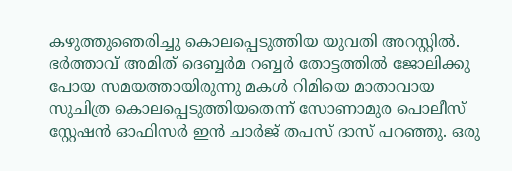കഴുത്തുഞെരിച്ചു കൊലപ്പെടുത്തിയ യുവതി അറസ്റ്റിൽ. ഭർത്താവ് അമിത് ദെബ്ബർമ റബ്ബർ തോട്ടത്തിൽ ജോലിക്കു പോയ സമയത്തായിരുന്നു മകൾ റിമിയെ മാതാവായ സുചിത്ര കൊലപ്പെടുത്തിയതെന്ന് സോണാമുര പൊലീസ് സ്റ്റേഷൻ ഓഫിസർ ഇൻ ചാർജ് തപസ് ദാസ് പറഞ്ഞു. ഒരു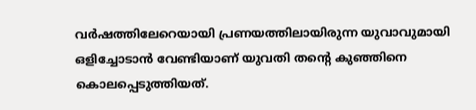വർഷത്തിലേറെയായി പ്രണയത്തിലായിരുന്ന യുവാവുമായി ഒളിച്ചോടാൻ വേണ്ടിയാണ് യുവതി തന്റെ കുഞ്ഞിനെ കൊലപ്പെടുത്തിയത്.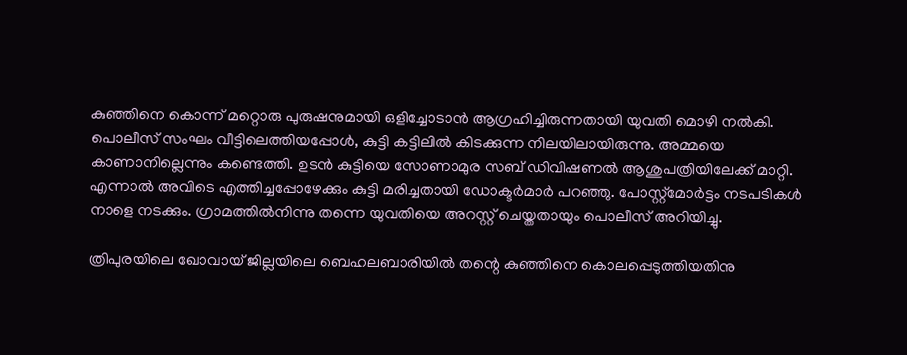കുഞ്ഞിനെ കൊന്ന് മറ്റൊരു പുരുഷനുമായി ഒളിച്ചോടാൻ ആഗ്രഹിച്ചിരുന്നതായി യുവതി മൊഴി നൽകി. പൊലീസ് സംഘം വീട്ടിലെത്തിയപ്പോൾ, കുട്ടി കട്ടിലിൽ കിടക്കുന്ന നിലയിലായിരുന്നു. അമ്മയെ കാണാനില്ലെന്നും കണ്ടെത്തി. ഉടൻ കുട്ടിയെ സോണാമുര സബ് ഡിവിഷണൽ ആശുപത്രിയിലേക്ക് മാറ്റി. എന്നാൽ അവിടെ എത്തിച്ചപ്പോഴേക്കും കുട്ടി മരിച്ചതായി ഡോക്ടർമാർ പറഞ്ഞു. പോസ്റ്റ്‌മോർട്ടം നടപടികൾ നാളെ നടക്കും. ഗ്രാമത്തിൽനിന്നു തന്നെ യുവതിയെ അറസ്റ്റ് ചെയ്തതായും പൊലീസ് അറിയിച്ചു.

ത്രിപുരയിലെ ഖോവായ് ജില്ലയിലെ ബെഹലബാരിയിൽ തന്റെ കുഞ്ഞിനെ കൊലപ്പെടുത്തിയതിനു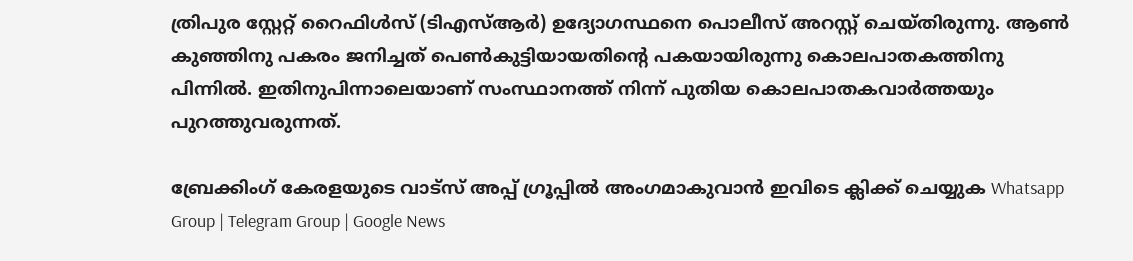ത്രിപുര സ്റ്റേറ്റ് റൈഫിൾസ് (ടിഎസ്ആർ) ഉദ്യോഗസ്ഥനെ പൊലീസ് അറസ്റ്റ് ചെയ്തിരുന്നു. ആൺ കുഞ്ഞിനു പകരം ജനിച്ചത് പെൺകുട്ടിയായതിന്റെ പകയായിരുന്നു കൊലപാതകത്തിനു പിന്നിൽ. ഇതിനുപിന്നാലെയാണ് സംസ്ഥാനത്ത് നിന്ന് പുതിയ കൊലപാതകവാർത്തയും പുറത്തുവരുന്നത്.

ബ്രേക്കിംഗ് കേരളയുടെ വാട്സ് അപ്പ് ഗ്രൂപ്പിൽ അംഗമാകുവാൻ ഇവിടെ ക്ലിക്ക് ചെയ്യുക Whatsapp Group | Telegram Group | Google News